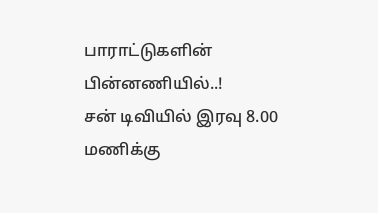பாராட்டுகளின் பின்னணியில்..!
சன் டிவியில் இரவு 8.00 மணிக்கு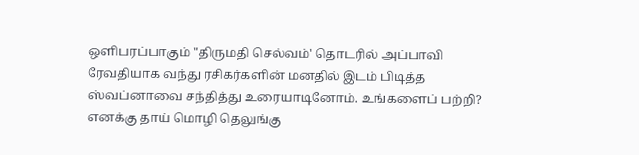ஒளிபரப்பாகும் "திருமதி செல்வம்' தொடரில் அப்பாவி ரேவதியாக வந்து ரசிகர்களின் மனதில் இடம் பிடித்த ஸ்வப்னாவை சந்தித்து உரையாடினோம். உங்களைப் பற்றி? எனக்கு தாய் மொழி தெலுங்கு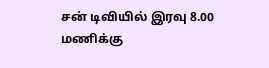சன் டிவியில் இரவு 8.00 மணிக்கு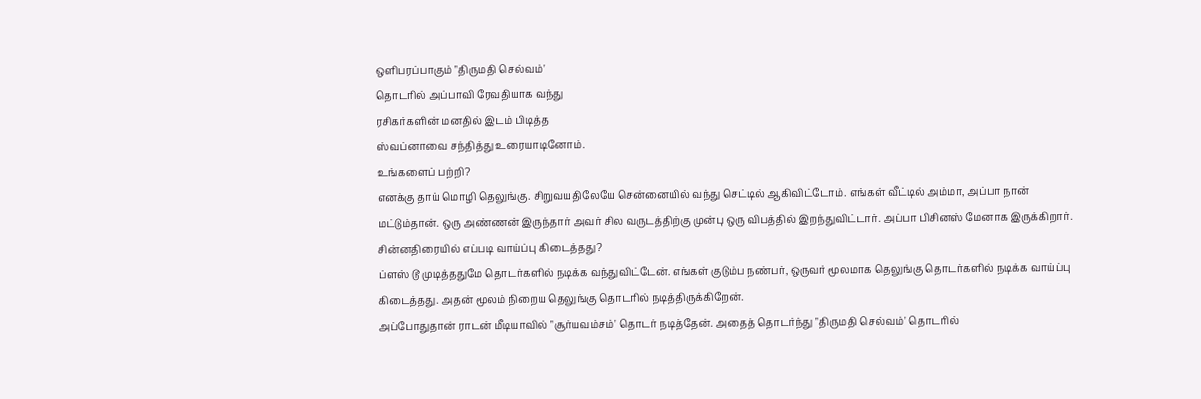ஒளிபரப்பாகும் "திருமதி செல்வம்'
தொடரில் அப்பாவி ரேவதியாக வந்து
ரசிகர்களின் மனதில் இடம் பிடித்த
ஸ்வப்னாவை சந்தித்து உரையாடினோம்.
உங்களைப் பற்றி?
எனக்கு தாய் மொழி தெலுங்கு. சிறுவயதிலேயே சென்னையில் வந்து செட்டில் ஆகிவிட்டோம். எங்கள் வீட்டில் அம்மா, அப்பா நான் மட்டும்தான். ஒரு அண்ணன் இருந்தார் அவர் சில வருடத்திற்கு முன்பு ஒரு விபத்தில் இறந்துவிட்டார். அப்பா பிசினஸ் மேனாக இருக்கிறார்.
சின்னதிரையில் எப்படி வாய்ப்பு கிடைத்தது?
ப்ளஸ் டூ முடித்ததுமே தொடர்களில் நடிக்க வந்துவிட்டேன். எங்கள் குடும்ப நண்பர், ஒருவர் மூலமாக தெலுங்கு தொடர்களில் நடிக்க வாய்ப்பு கிடைத்தது. அதன் மூலம் நிறைய தெலுங்கு தொடரில் நடித்திருக்கிறேன்.
அப்போதுதான் ராடன் மீடியாவில் "சூர்யவம்சம்' தொடர் நடித்தேன். அதைத் தொடர்ந்து "திருமதி செல்வம்' தொடரில்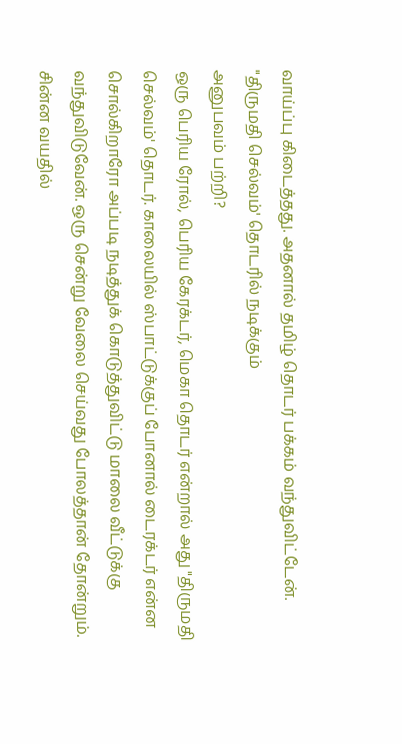வாய்ப்பு கிடைத்தது. அதனால் தமிழ் தொடர் பக்கம் வந்துவிட்டேன்.
"திருமதி செல்வம்' தொடரில் நடிக்கும்
அனுபவம் பற்றி?
ஒரு பெரிய ரோல், பெரிய கேரக்டர், மெகா தொடர் என்றால் அது "திருமதி செல்வம்' தொடர். காலையில் ஸ்பாட்டுக்குப் போனால் டைரக்டர் என்ன சொல்கிறாரோ அப்படி நடித்துக் கொடுத்துவிட்டு மாலை வீட்டுக்கு வந்துவிடுவேன். ஒரு சென்று வேலை செய்வது போலத்தான் தோன்றும்.
சின்ன வயதில்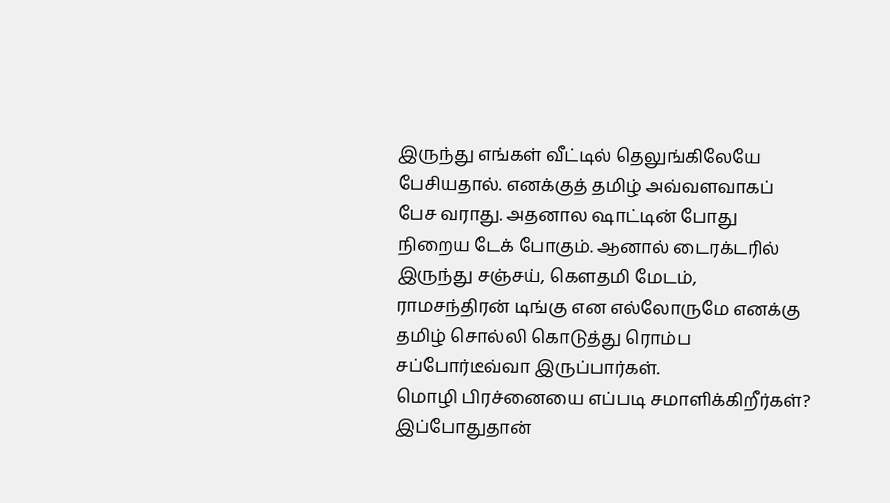இருந்து எங்கள் வீட்டில் தெலுங்கிலேயே பேசியதால். எனக்குத் தமிழ் அவ்வளவாகப் பேச வராது. அதனால ஷாட்டின் போது நிறைய டேக் போகும். ஆனால் டைரக்டரில் இருந்து சஞ்சய், கௌதமி மேடம், ராமசந்திரன் டிங்கு என எல்லோருமே எனக்கு தமிழ் சொல்லி கொடுத்து ரொம்ப சப்போர்டீவ்வா இருப்பார்கள்.
மொழி பிரச்னையை எப்படி சமாளிக்கிறீர்கள்?
இப்போதுதான்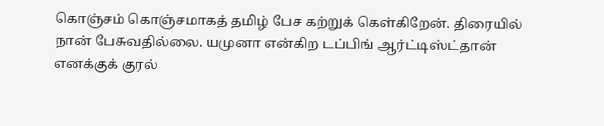கொஞ்சம் கொஞ்சமாகத் தமிழ் பேச கற்றுக் கெள்கிறேன். திரையில் நான் பேசுவதில்லை. யமுனா என்கிற டப்பிங் ஆர்ட்டிஸ்ட்தான் எனக்குக் குரல்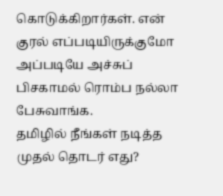கொடுக்கிறார்கள். என் குரல் எப்படியிருக்குமோ அப்படியே அச்சுப் பிசகாமல் ரொம்ப நல்லா பேசுவாங்க.
தமிழில் நீங்கள் நடித்த முதல் தொடர் எது?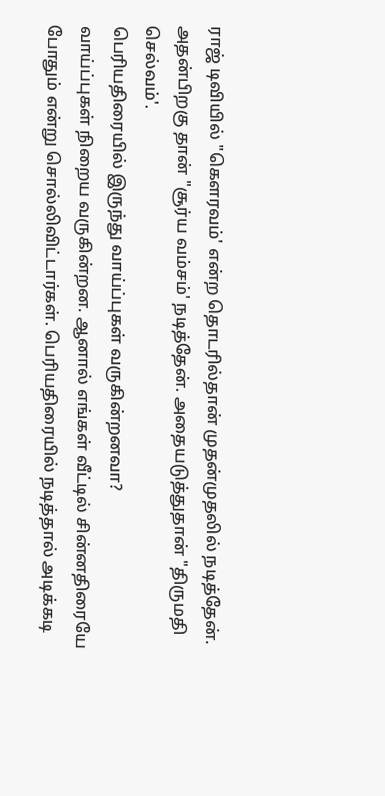ராஜ் டிவியில் "கௌரவம்' என்ற தொடரில்தான் முதன்முதலில் நடித்தேன். அதன்பிறகு தான் "சூர்ய வம்சம்' நடித்தேன். அதையடுத்துதான் "திருமதி செல்வம்'.
பெரியதிரையில் இருந்து வாய்ப்புகள் வருகின்றனவா?
வாய்ப்புகள் நிறைய வருகின்றன. ஆனால் எங்கள் வீட்டில் சின்னதிரையே போதும் என்று சொல்லிவிட்டார்கள். பெரியதிரையில் நடித்தால் அடிக்கடி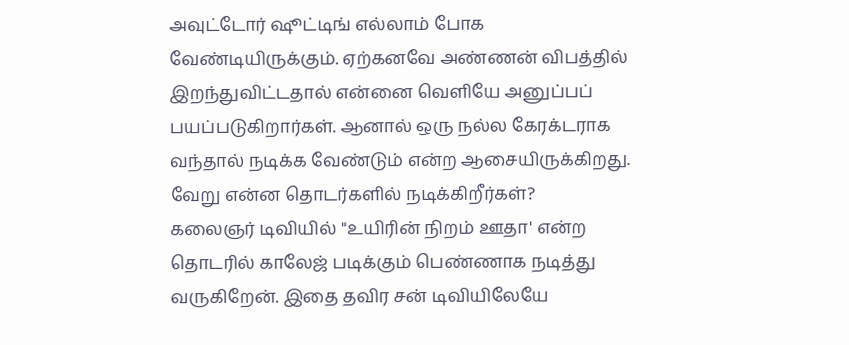அவுட்டோர் ஷூட்டிங் எல்லாம் போக வேண்டியிருக்கும். ஏற்கனவே அண்ணன் விபத்தில் இறந்துவிட்டதால் என்னை வெளியே அனுப்பப் பயப்படுகிறார்கள். ஆனால் ஒரு நல்ல கேரக்டராக வந்தால் நடிக்க வேண்டும் என்ற ஆசையிருக்கிறது.
வேறு என்ன தொடர்களில் நடிக்கிறீர்கள்?
கலைஞர் டிவியில் "உயிரின் நிறம் ஊதா' என்ற தொடரில் காலேஜ் படிக்கும் பெண்ணாக நடித்து வருகிறேன். இதை தவிர சன் டிவியிலேயே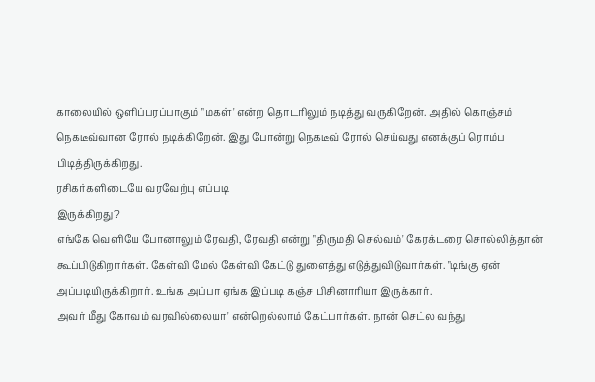காலையில் ஒளிப்பரப்பாகும் "மகள்' என்ற தொடரிலும் நடித்து வருகிறேன். அதில் கொஞ்சம் நெகடீவ்வான ரோல் நடிக்கிறேன். இது போன்று நெகடீவ் ரோல் செய்வது எனக்குப் ரொம்ப பிடித்திருக்கிறது.
ரசிகர்களிடையே வரவேற்பு எப்படி
இருக்கிறது?
எங்கே வெளியே போனாலும் ரேவதி, ரேவதி என்று "திருமதி செல்வம்' கேரக்டரை சொல்லித்தான் கூப்பிடுகிறார்கள். கேள்வி மேல் கேள்வி கேட்டு துளைத்து எடுத்துவிடுவார்கள். "டிங்கு ஏன் அப்படியிருக்கிறார். உங்க அப்பா ஏங்க இப்படி கஞ்ச பிசினாரியா இருக்கார்.
அவர் மீது கோவம் வரவில்லையா' என்றெல்லாம் கேட்பார்கள். நான் செட்ல வந்து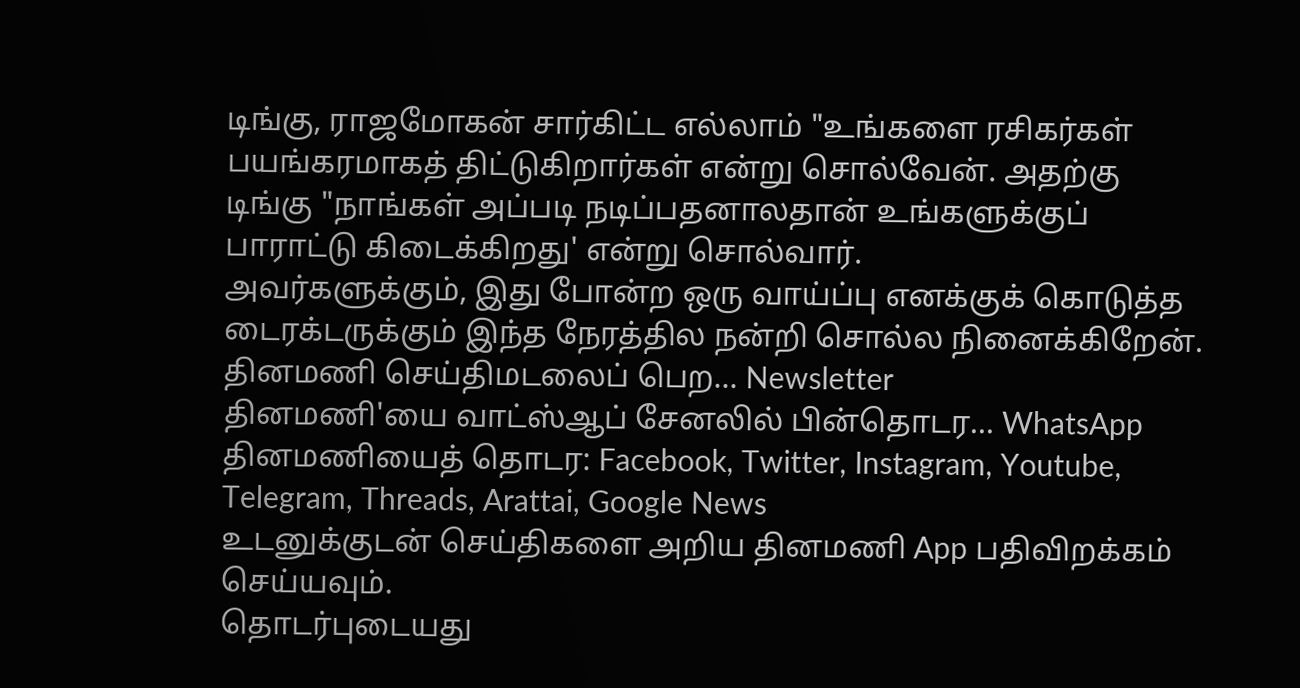டிங்கு, ராஜமோகன் சார்கிட்ட எல்லாம் "உங்களை ரசிகர்கள் பயங்கரமாகத் திட்டுகிறார்கள் என்று சொல்வேன். அதற்கு டிங்கு "நாங்கள் அப்படி நடிப்பதனாலதான் உங்களுக்குப் பாராட்டு கிடைக்கிறது' என்று சொல்வார்.
அவர்களுக்கும், இது போன்ற ஒரு வாய்ப்பு எனக்குக் கொடுத்த டைரக்டருக்கும் இந்த நேரத்தில நன்றி சொல்ல நினைக்கிறேன்.
தினமணி செய்திமடலைப் பெற... Newsletter
தினமணி'யை வாட்ஸ்ஆப் சேனலில் பின்தொடர... WhatsApp
தினமணியைத் தொடர: Facebook, Twitter, Instagram, Youtube, Telegram, Threads, Arattai, Google News
உடனுக்குடன் செய்திகளை அறிய தினமணி App பதிவிறக்கம் செய்யவும்.
தொடர்புடையது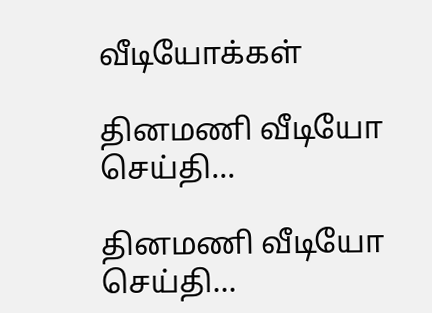வீடியோக்கள்

தினமணி வீடியோ செய்தி...

தினமணி வீடியோ செய்தி...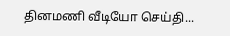தினமணி வீடியோ செய்தி...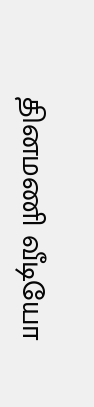தினமணி வீடியோ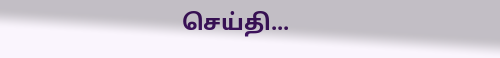செய்தி...